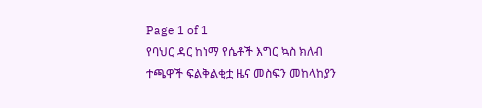Page 1 of 1
የባህር ዳር ከነማ የሴቶች እግር ኳስ ክለብ ተጫዋች ፍልቅልቂቷ ዜና መስፍን መከላከያን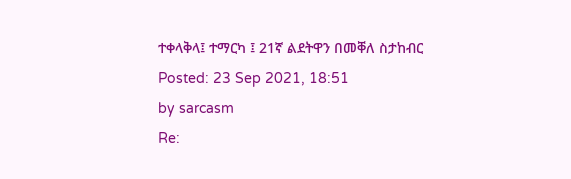ተቀላቅላ፤ ተማርካ ፤ 21ኛ ልደትዋን በመቐለ ስታከብር
Posted: 23 Sep 2021, 18:51
by sarcasm
Re: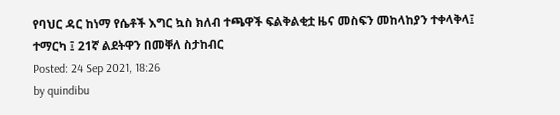የባህር ዳር ከነማ የሴቶች እግር ኳስ ክለብ ተጫዋች ፍልቅልቂቷ ዜና መስፍን መከላከያን ተቀላቅላ፤ ተማርካ ፤ 21ኛ ልደትዋን በመቐለ ስታከብር
Posted: 24 Sep 2021, 18:26
by quindibu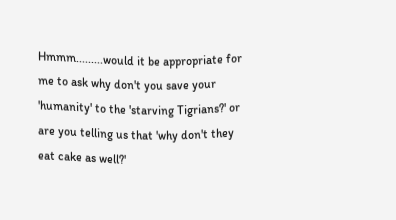Hmmm.........would it be appropriate for me to ask why don't you save your 'humanity' to the 'starving Tigrians?' or are you telling us that 'why don't they eat cake as well?'